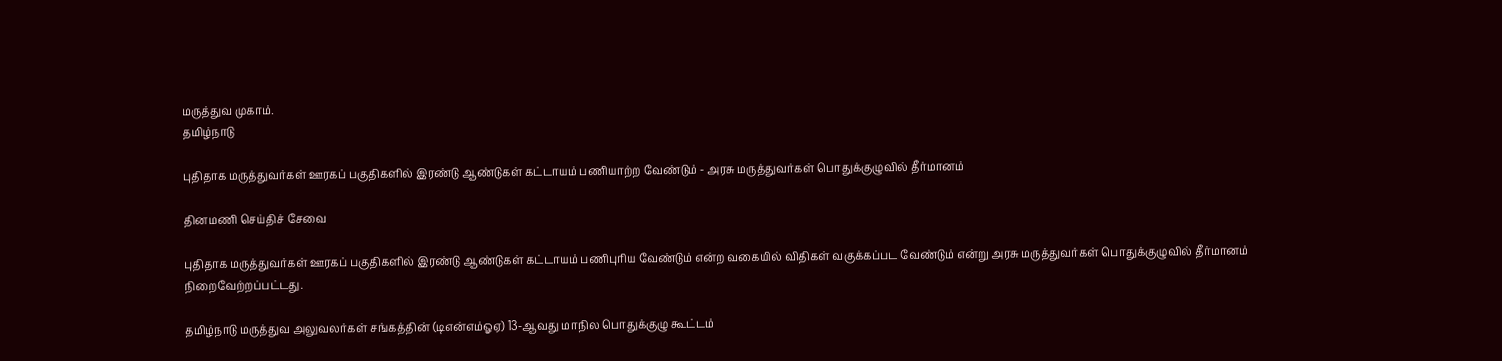மருத்துவ முகாம்.
தமிழ்நாடு

புதிதாக மருத்துவர்கள் ஊரகப் பகுதிகளில் இரண்டு ஆண்டுகள் கட்டாயம் பணியாற்ற வேண்டும் - அரசு மருத்துவர்கள் பொதுக்குழுவில் தீர்மானம்

தினமணி செய்திச் சேவை

புதிதாக மருத்துவர்கள் ஊரகப் பகுதிகளில் இரண்டு ஆண்டுகள் கட்டாயம் பணிபுரிய வேண்டும் என்ற வகையில் விதிகள் வகுக்கப்பட வேண்டும் என்று அரசு மருத்துவர்கள் பொதுக்குழுவில் தீர்மானம் நிறைவேற்றப்பட்டது.

தமிழ்நாடு மருத்துவ அலுவலர்கள் சங்கத்தின் (டிஎன்எம்ஓஏ) 13-ஆவது மாநில பொதுக்குழு கூட்டம்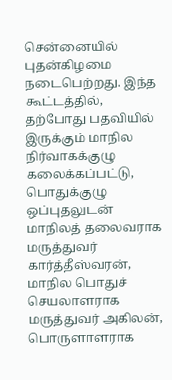சென்னையில் புதன்கிழமை நடைபெற்றது. இந்த கூட்டத்தில், தற்போது பதவியில் இருக்கும் மாநில நிர்வாகக்குழு கலைக்கப்பட்டு, பொதுக்குழு ஒப்புதலுடன் மாநிலத் தலைவராக மருத்துவர் கார்த்தீஸ்வரன், மாநில பொதுச் செயலாளராக மருத்துவர் அகிலன், பொருளாளராக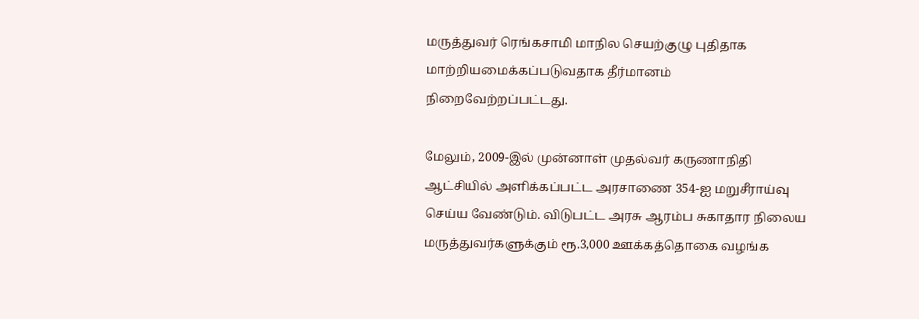மருத்துவர் ரெங்கசாமி மாநில செயற்குழு புதிதாக மாற்றியமைக்கப்படுவதாக தீர்மானம் நிறைவேற்றப்பட்டது.

மேலும், 2009-இல் முன்னாள் முதல்வர் கருணாநிதி ஆட்சியில் அளிக்கப்பட்ட அரசாணை 354-ஐ மறுசீராய்வு செய்ய வேண்டும். விடுபட்ட அரசு ஆரம்ப சுகாதார நிலைய மருத்துவர்களுக்கும் ரூ.3,000 ஊக்கத்தொகை வழங்க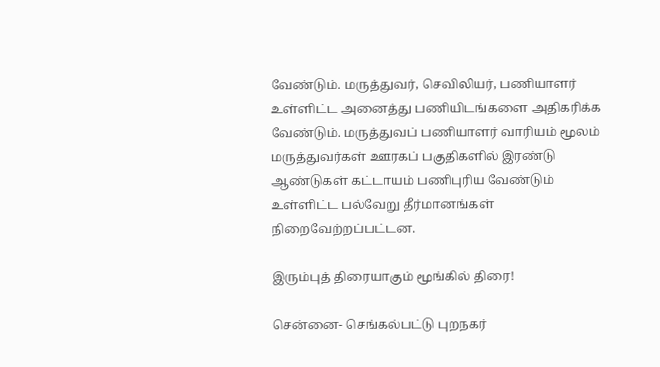வேண்டும். மருத்துவர், செவிலியர், பணியாளர் உள்ளிட்ட அனைத்து பணியிடங்களை அதிகரிக்க வேண்டும். மருத்துவப் பணியாளர் வாரியம் மூலம் மருத்துவர்கள் ஊரகப் பகுதிகளில் இரண்டு ஆண்டுகள் கட்டாயம் பணிபுரிய வேண்டும் உள்ளிட்ட பல்வேறு தீர்மானங்கள் நிறைவேற்றப்பட்டன.

இரும்புத் திரையாகும் மூங்கில் திரை!

சென்னை- செங்கல்பட்டு புறநகர்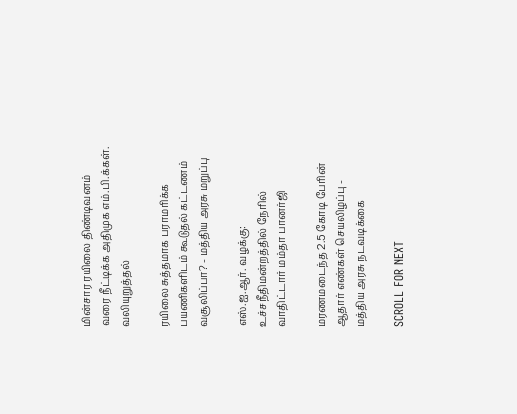மின்சார ரயிலை திண்டிவனம் வரை நீட்டிக்க அதிமுக எம்.பி.க்கள். வலியுறுத்தல்

ரயிலை சுத்தமாக பராமரிக்க பயணிகளிடம் கூடுதல் கட்டணம் வசூலிப்பா? - மத்திய அரசு மறுப்பு

எஸ்.ஐ.ஆர். வழக்கு: உச்சநீதிமன்றத்தில் நேரில் வாதிட்டார் மம்தா பானர்ஜி

மரணமடைந்த 2.5 கோடி பேரின் ஆதார் எண்கள் செயலிழப்பு - மத்திய அரசு நடவடிக்கை

SCROLL FOR NEXT